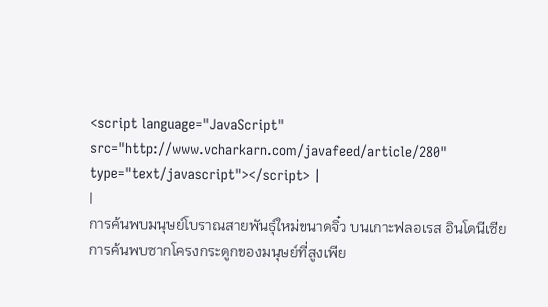<script language="JavaScript" src="http://www.vcharkarn.com/javafeed/article/280" type="text/javascript"></script> |
|
การค้นพบมนุษย์โบราณสายพันธุ์ใหม่ขนาดจิ๋ว บนเกาะฟลอเรส อินโดนีเซีย
การค้นพบซากโครงกระดูกของมนุษย์ที่สูงเพีย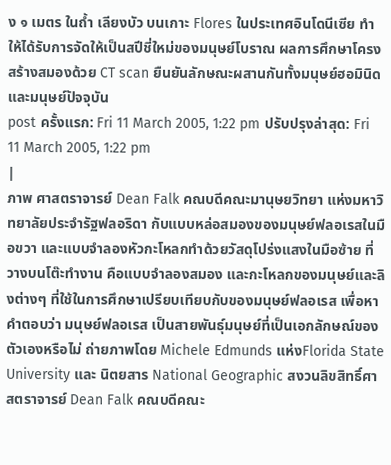ง ๑ เมตร ในถ้ำ เลียงบัว บนเกาะ Flores ในประเทศอินโดนีเซีย ทำให้ได้รับการจัดให้เป็นสปีชี่ใหม่ของมนุษย์โบราณ ผลการศึกษาโครงสร้างสมองด้วย CT scan ยืนยันลักษณะผสานกันทั้งมนุษย์ฮอมินิดและมนุษย์ปัจจุบัน
post ครั้งแรก: Fri 11 March 2005, 1:22 pm ปรับปรุงล่าสุด: Fri 11 March 2005, 1:22 pm
|
ภาพ ศาสตราจารย์ Dean Falk คณบดีคณะมานุษยวิทยา แห่งมหาวิทยาลัยประจำรัฐฟลอริดา กับแบบหล่อสมองของมนุษย์ฟลอเรสในมือขวา และแบบจำลองหัวกะโหลกทำด้วยวัสดุโปร่งแสงในมือซ้าย ที่วางบนโต๊ะทำงาน คือแบบจำลองสมอง และกะโหลกของมนุษย์และลิงต่างๆ ที่ใช้ในการศึกษาเปรียบเทียบกับของมนุษย์ฟลอเรส เพื่อหาคำตอบว่า มนุษย์ฟลอเรส เป็นสายพันธุ์มนุษย์ที่เป็นเอกลักษณ์ของตัวเองหรือไม่ ถ่ายภาพโดย Michele Edmunds แห่งFlorida State University และ นิตยสาร National Geographic สงวนลิขสิทธิ์ศาสตราจารย์ Dean Falk คณบดีคณะ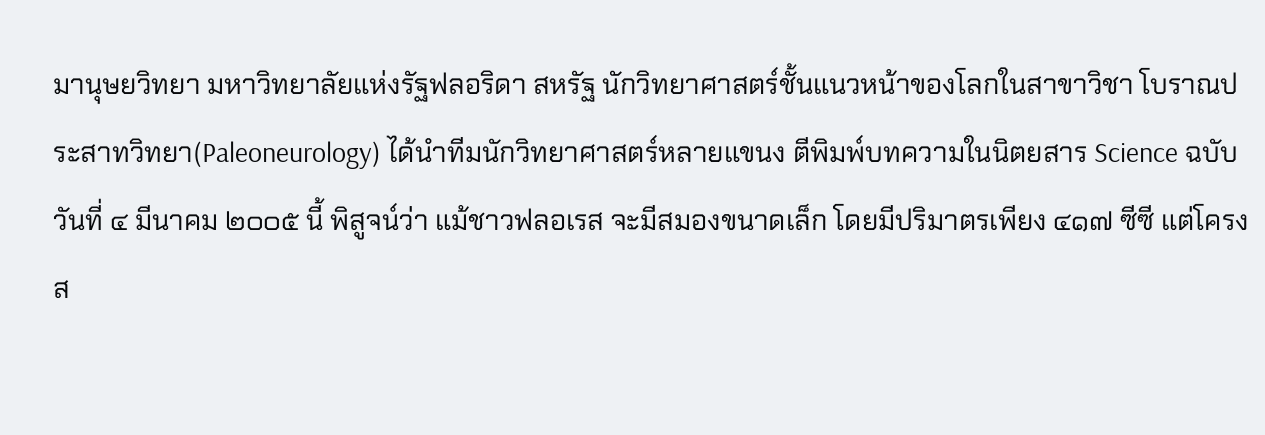มานุษยวิทยา มหาวิทยาลัยแห่งรัฐฟลอริดา สหรัฐ นักวิทยาศาสตร์ชั้นแนวหน้าของโลกในสาขาวิชา โบราณประสาทวิทยา(Paleoneurology) ได้นำทีมนักวิทยาศาสตร์หลายแขนง ตีพิมพ์บทความในนิตยสาร Science ฉบับวันที่ ๔ มีนาคม ๒๐๐๕ นี้ พิสูจน์ว่า แม้ชาวฟลอเรส จะมีสมองขนาดเล็ก โดยมีปริมาตรเพียง ๔๑๗ ซีซี แต่โครงส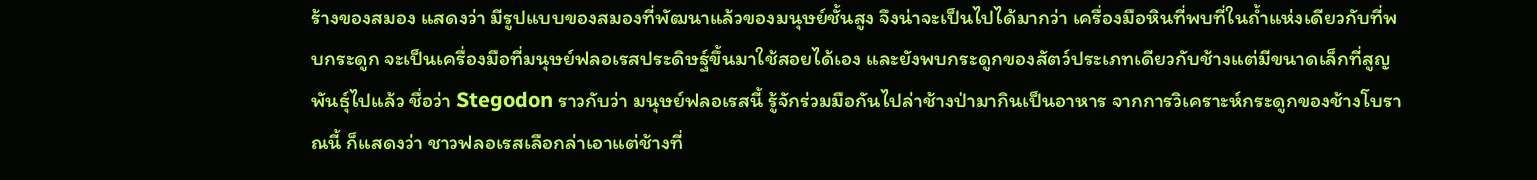ร้างของสมอง แสดงว่า มีรูปแบบของสมองที่พัฒนาแล้วของมนุษย์ชั้นสูง จึงน่าจะเป็นไปได้มากว่า เครื่องมือหินที่พบที่ในถ้ำแห่งเดียวกับที่พบกระดูก จะเป็นเครื่องมือที่มนุษย์ฟลอเรสประดิษฐ์ขึ้นมาใช้สอยได้เอง และยังพบกระดูกของสัตว์ประเภทเดียวกับช้างแต่มีขนาดเล็กที่สูญพันธุ์ไปแล้ว ชื่อว่า Stegodon ราวกับว่า มนุษย์ฟลอเรสนี้ รู้จักร่วมมือกันไปล่าช้างป่ามากินเป็นอาหาร จากการวิเคราะห์กระดูกของช้างโบราณนี้ ก็แสดงว่า ชาวฟลอเรสเลือกล่าเอาแต่ช้างที่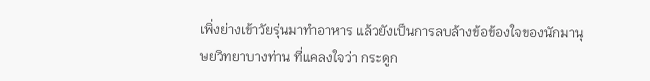เพิ่งย่างเข้าวัยรุ่นมาทำอาหาร แล้วยังเป็นการลบล้างข้อข้องใจของนักมานุษยวิทยาบางท่าน ที่แคลงใจว่า กระดูก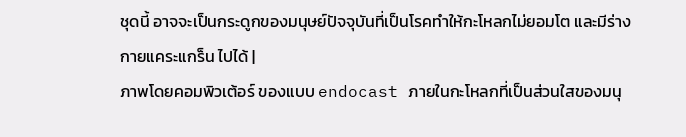ชุดนี้ อาจจะเป็นกระดูกของมนุษย์ปัจจุบันที่เป็นโรคทำให้กะโหลกไม่ยอมโต และมีร่างกายแคระแกร็น ไปได้ |
ภาพโดยคอมพิวเต้อร์ ของแบบ endocast ภายในกะโหลกที่เป็นส่วนใสของมนุ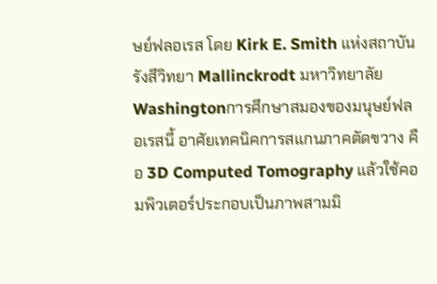ษย์ฟลอเรส โดย Kirk E. Smith แห่งสถาบันรังสีวิทยา Mallinckrodt มหาวิทยาลัย Washingtonการศึกษาสมองของมนุษย์ฟลอเรสนี้ อาศัยเทคนิคการสแกนภาคตัดขวาง คือ 3D Computed Tomography แล้วใช้คอมพิวเตอร์ประกอบเป็นภาพสามมิ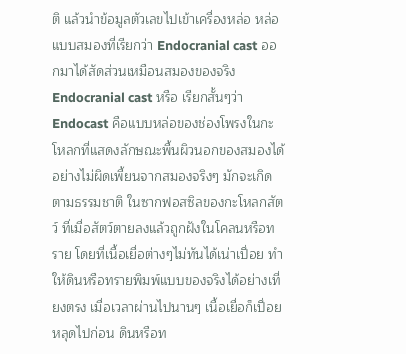ติ แล้วนำข้อมูลตัวเลขไปเข้าเครื่องหล่อ หล่อแบบสมองที่เรียกว่า Endocranial cast ออกมาได้สัดส่วนเหมือนสมองของจริง Endocranial cast หรือ เรียกสั้นๆว่า Endocast คือแบบหล่อของช่องโพรงในกะโหลกที่แสดงลักษณะพื้นผิวนอกของสมองได้อย่างไม่ผิดเพี้ยนจากสมองจริงๆ มักจะเกิดตามธรรมชาติ ในซากฟอสซิลของกะโหลกสัตว์ ที่เมื่อสัตว์ตายลงแล้วถูกฝังในโคลนหรือทราย โดยที่เนื้อเยื่อต่างๆไม่ทันได้เน่าเปื่อย ทำให้ดินหรือทรายพิมพ์แบบของจริงได้อย่างเที่ยงตรง เมื่อเวลาผ่านไปนานๆ เนื้อเยื่อก็เปื่อยหลุดไปก่อน ดินหรือท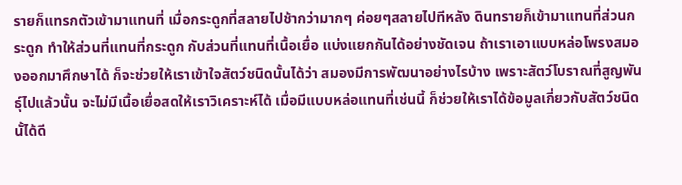รายก็แทรกตัวเข้ามาแทนที่ เมื่อกระดูกที่สลายไปช้ากว่ามากๆ ค่อยๆสลายไปทีหลัง ดินทรายก็เข้ามาแทนที่ส่วนกระดูก ทำให้ส่วนที่แทนที่กระดูก กับส่วนที่แทนที่เนื้อเยื่อ แบ่งแยกกันได้อย่างชัดเจน ถ้าเราเอาแบบหล่อโพรงสมองออกมาศึกษาได้ ก็จะช่วยให้เราเข้าใจสัตว์ชนิดนั้นได้ว่า สมองมีการพัฒนาอย่างไรบ้าง เพราะสัตว์โบราณที่สูญพันธุ์ไปแล้วนั้น จะไม่มีเนื้อเยื่อสดให้เราวิเคราะห์ได้ เมื่อมีแบบหล่อแทนที่เช่นนี้ ก็ช่วยให้เราได้ข้อมูลเกี่ยวกับสัตว์ชนิดนั้ได้ดี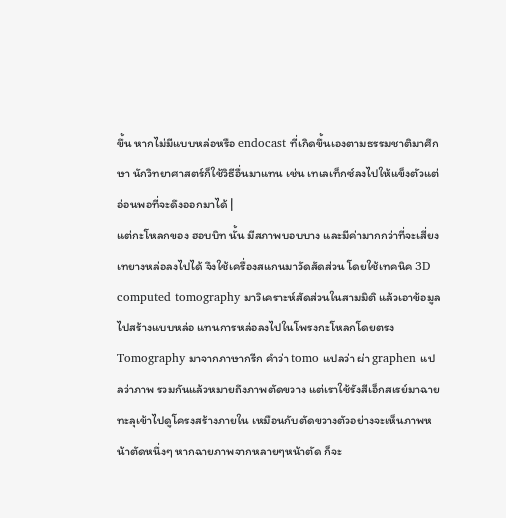ขึ้น หากไม่มีแบบหล่อหรือ endocast ที่เกิดขึ้นเองตามธรรมชาติมาศึกษา นักวิทยาศาสตร์ก็ใช้วิธีอื่นมาแทน เช่น เทเลเท็กซ์ลงไปให้แข็งตัวแต่อ่อนพอที่จะดึงออกมาได้ |
แต่กะโหลกของ ฮอบบิท นั้น มีสภาพบอบบาง และมีค่ามากกว่าที่จะเสี่ยงเทยางหล่อลงไปได้ จึงใช้เครื่องสแกนมาวัดสัดส่วน โดยใช้เทคนิค 3D computed tomography มาวิเคราะห์สัดส่วนในสามมิติ แล้วเอาข้อมูลไปสร้างแบบหล่อ แทนการหล่อลงไปในโพรงกะโหลกโดยตรงTomography มาจากภาษากรีก คำว่า tomo แปลว่า ผ่า graphen แปลว่าภาพ รวมกันแล้วหมายถึงภาพตัดขวาง แต่เราใช้รังสีเอ็กสเรย์มาฉายทะลุเข้าไปดูโครงสร้างภายใน เหมือนกับตัดขวางตัวอย่างจะเห็นภาพหน้าตัดหนึ่งๆ หากฉายภาพจากหลายๆหน้าตัด ก็จะ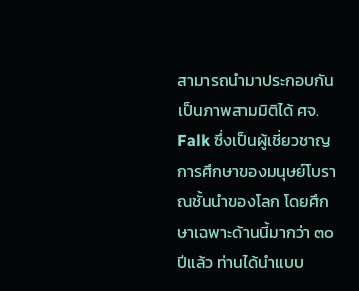สามารถนำมาประกอบกันเป็นภาพสามมิติได้ ศจ. Falk ซึ่งเป็นผู้เชี่ยวชาญการศึกษาของมนุษย์โบราณชั้นนำของโลก โดยศึกษาเฉพาะด้านนี้มากว่า ๓๐ ปีแล้ว ท่านได้นำแบบ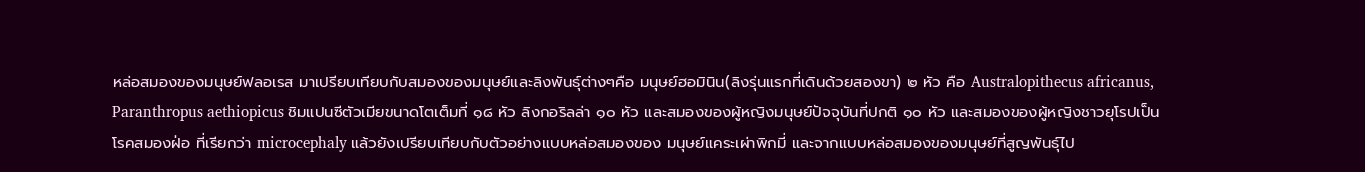หล่อสมองของมนุษย์ฟลอเรส มาเปรียบเทียบกับสมองของมนุษย์และลิงพันธุ์ต่างๆคือ มนุษย์ฮอมินิน(ลิงรุ่นแรกที่เดินด้วยสองขา) ๒ หัว คือ Australopithecus africanus, Paranthropus aethiopicus ชิมแปนซีตัวเมียขนาดโตเต็มที่ ๑๘ หัว ลิงกอริลล่า ๑๐ หัว และสมองของผู้หญิงมนุษย์ปัจจุบันที่ปกติ ๑๐ หัว และสมองของผู้หญิงชาวยุโรปเป็นโรคสมองฝ่อ ที่เรียกว่า microcephaly แล้วยังเปรียบเทียบกับตัวอย่างแบบหล่อสมองของ มนุษย์แคระเผ่าพิกมี่ และจากแบบหล่อสมองของมนุษย์ที่สูญพันธุ์ไป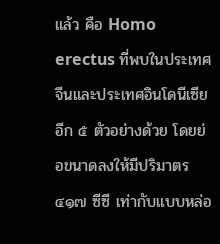แล้ว คือ Homo erectus ที่พบในประเทศจีนและประเทศอินโดนีเซีย อีก ๕ ตัวอย่างด้วย โดยย่อขนาดลงให้มีปริมาตร ๔๑๗ ซีซี เท่ากับแบบหล่อ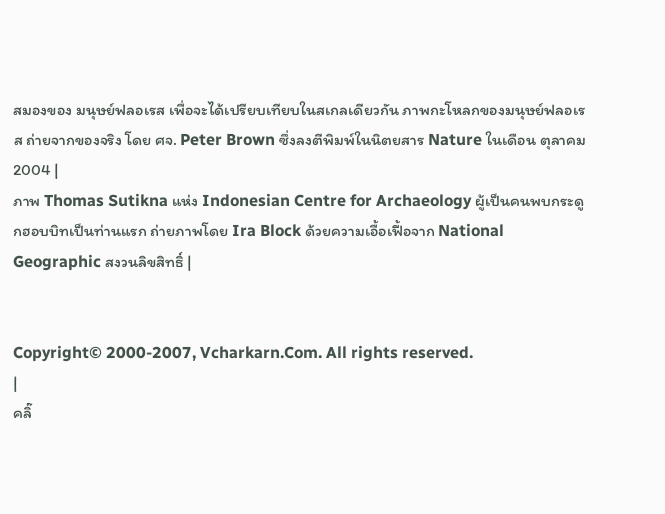สมองของ มนุษย์ฟลอเรส เพื่อจะได้เปรียบเทียบในสเกลเดียวกัน ภาพกะโหลกของมนุษย์ฟลอเรส ถ่ายจากของจริง โดย ศจ. Peter Brown ซึ่งลงตีพิมพ์ในนิตยสาร Nature ในเดือน ตุลาคม 2004 |
ภาพ Thomas Sutikna แห่ง Indonesian Centre for Archaeology ผู้เป็นคนพบกระดูกฮอบบิทเป็นท่านแรก ถ่ายภาพโดย Ira Block ด้วยความเอื้อเฟื้อจาก National Geographic สงวนลิขสิทธิ์ |


Copyright© 2000-2007, Vcharkarn.Com. All rights reserved.
|
คลิ๊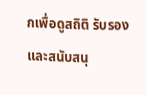กเพื่อดูสถิติ รับรองและสนับสนุ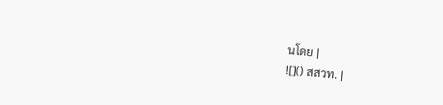นโดย |
![]() สสวท. |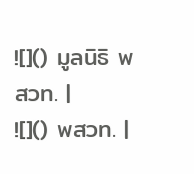![]() มูลนิธิ พสวท. |
![]() พสวท. |